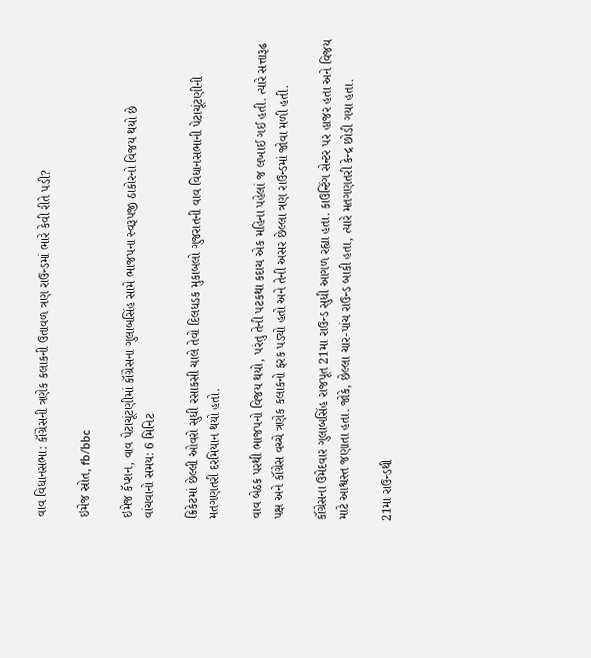વાવ વિધાનસભા: કૉંગ્રેસની ત્રણેક કલાકની ઉતાવળ ત્રણ રાઉન્ડમાં ભારે કેવી રીતે પડી?

ઇમેજ સ્રોત, fb/bbc

ઇમેજ કૅપ્શન, વાવ પેટાચૂંટણીમાં કૉંગ્રેસના ગુલાબસિંહ સામે ભાજપના સ્વરૂપજી ઠાકોરનો વિજય થયો છે
વાંચવાનો સમય: 6 મિનિટ

ક્રિકેટમાં છેલ્લી ઓવરો સુધી રસાકસી ચાલે તેવો દિલધડક મુકાબલો ગુજરાતની વાવ વિધાનસભાની પેટાચૂંટણીની મતગણતરી દરમિયાન થયો હતો.

વાવ બેઠક પરથી ભાજપનો વિજય થયો, પરંતુ તેની પટકથા કદાચ એક મહિના પહેલાં જ લખાઈ ગઈ હતી. ત્યારે સત્તારૂઢ પક્ષ અને કૉંગ્રેસ વચ્ચે ત્રણેક કલાકનો ફરક પડ્યો હતો અને તેની અસર છેલ્લા ત્રણ રાઉન્ડમાં જોવા મળી હતી.

કૉંગ્રેસના ઉમેદવાર ગુલાબસિંહ રાજપૂત 21મા રાઉન્ડ સુધી આગળ રહ્યા હતા. કાઉન્ટિંગ સેન્ટર પર હાજર હતા અને વિજય માટે આશ્વસ્ત જણાતા હતા. જોકે, છેલ્લા ચાર-પાંચ રાઉન્ડ બાકી હતા, ત્યારે મતગણતરી કેન્દ્ર છોડી ગયા હતા.

21મા રાઉન્ડથી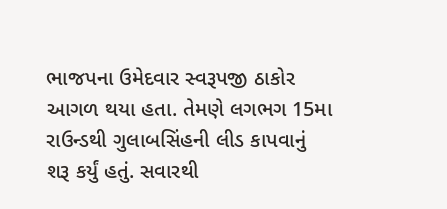ભાજપના ઉમેદવાર સ્વરૂપજી ઠાકોર આગળ થયા હતા. તેમણે લગભગ 15મા રાઉન્ડથી ગુલાબસિંહની લીડ કાપવાનું શરૂ કર્યું હતું. સવારથી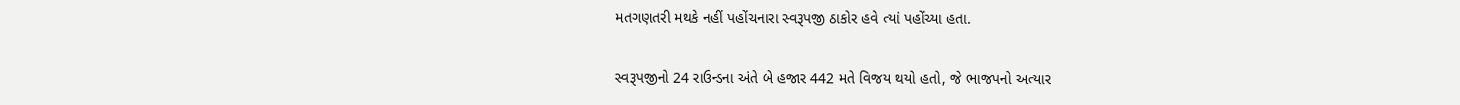મતગણતરી મથકે નહીં પહોંચનારા સ્વરૂપજી ઠાકોર હવે ત્યાં પહોંચ્યા હતા.

સ્વરૂપજીનો 24 રાઉન્ડના અંતે બે હજાર 442 મતે વિજય થયો હતો, જે ભાજપનો અત્યાર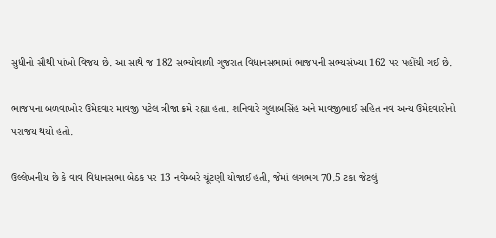સુધીનો સૌથી પાંખો વિજય છે. આ સાથે જ 182 સભ્યોવાળી ગુજરાત વિધાનસભામાં ભાજપની સભ્યસંખ્યા 162 પર પહોંચી ગઈ છે.

ભાજપના બળવાખોર ઉમેદવાર માવજી પટેલ ત્રીજા ક્રમે રહ્યા હતા. શનિવારે ગુલાબસિંહ અને માવજીભાઈ સહિત નવ અન્ય ઉમેદવારોનો પરાજય થયો હતો.

ઉલ્લેખનીય છે કે વાવ વિધાનસભા બેઠક પર 13 નવેમ્બરે ચૂંટણી યોજાઈ હતી, જેમાં લગભગ 70.5 ટકા જેટલું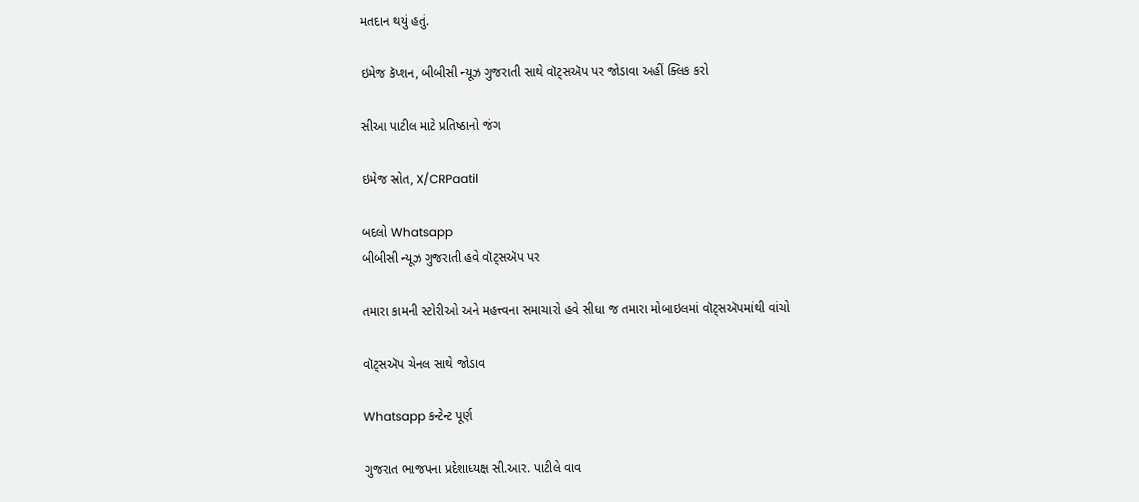મતદાન થયું હતું.

ઇમેજ કૅપ્શન, બીબીસી ન્યૂઝ ગુજરાતી સાથે વૉટ્સઍપ પર જોડાવા અહીં ક્લિક કરો

સીઆ પાટીલ માટે પ્રતિષ્ઠાનો જંગ

ઇમેજ સ્રોત, X/CRPaatil

બદલો Whatsapp
બીબીસી ન્યૂઝ ગુજરાતી હવે વૉટ્સઍપ પર

તમારા કામની સ્ટોરીઓ અને મહત્ત્વના સમાચારો હવે સીધા જ તમારા મોબાઇલમાં વૉટ્સઍપમાંથી વાંચો

વૉટ્સઍપ ચેનલ સાથે જોડાવ

Whatsapp કન્ટેન્ટ પૂર્ણ

ગુજરાત ભાજપના પ્રદેશાધ્યક્ષ સી.આર. પાટીલે વાવ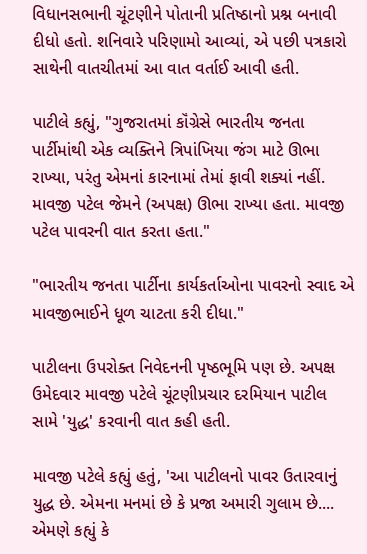વિધાનસભાની ચૂંટણીને પોતાની પ્રતિષ્ઠાનો પ્રશ્ન બનાવી દીધો હતો. શનિવારે પરિણામો આવ્યાં, એ પછી પત્રકારો સાથેની વાતચીતમાં આ વાત વર્તાઈ આવી હતી.

પાટીલે કહ્યું, "ગુજરાતમાં કૉંગ્રેસે ભારતીય જનતા પાર્ટીમાંથી એક વ્યક્તિને ત્રિપાંખિયા જંગ માટે ઊભા રાખ્યા, પરંતુ એમનાં કારનામાં તેમાં ફાવી શક્યાં નહીં. માવજી પટેલ જેમને (અપક્ષ) ઊભા રાખ્યા હતા. માવજી પટેલ પાવરની વાત કરતા હતા."

"ભારતીય જનતા પાર્ટીના કાર્યકર્તાઓના પાવરનો સ્વાદ એ માવજીભાઈને ધૂળ ચાટતા કરી દીધા."

પાટીલના ઉપરોક્ત નિવેદનની પૃષ્ઠભૂમિ પણ છે. અપક્ષ ઉમેદવાર માવજી પટેલે ચૂંટણીપ્રચાર દરમિયાન પાટીલ સામે 'યુદ્ધ' કરવાની વાત કહી હતી.

માવજી પટેલે કહ્યું હતું, 'આ પાટીલનો પાવર ઉતારવાનું યુદ્ધ છે. એમના મનમાં છે કે પ્રજા અમારી ગુલામ છે.... એમણે કહ્યું કે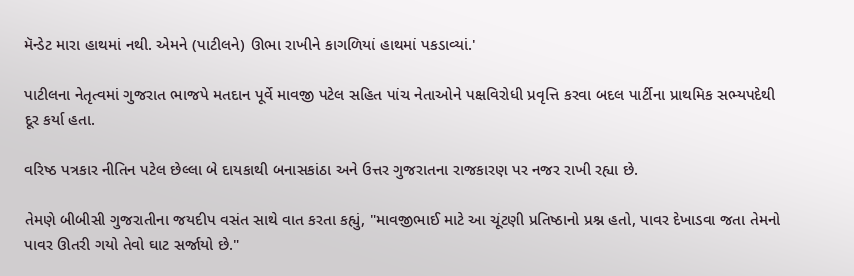મૅન્ડેટ મારા હાથમાં નથી. એમને (પાટીલને) ઊભા રાખીને કાગળિયાં હાથમાં પકડાવ્યાં.'

પાટીલના નેતૃત્વમાં ગુજરાત ભાજપે મતદાન પૂર્વે માવજી પટેલ સહિત પાંચ નેતાઓને પક્ષવિરોધી પ્રવૃત્તિ કરવા બદલ પાર્ટીના પ્રાથમિક સભ્યપદેથી દૂર કર્યા હતા.

વરિષ્ઠ પત્રકાર નીતિન પટેલ છેલ્લા બે દાયકાથી બનાસકાંઠા અને ઉત્તર ગુજરાતના રાજકારણ પર નજર રાખી રહ્યા છે.

તેમણે બીબીસી ગુજરાતીના જયદીપ વસંત સાથે વાત કરતા કહ્યું, "માવજીભાઈ માટે આ ચૂંટણી પ્રતિષ્ઠાનો પ્રશ્ન હતો, પાવર દેખાડવા જતા તેમનો પાવર ઊતરી ગયો તેવો ઘાટ સર્જાયો છે."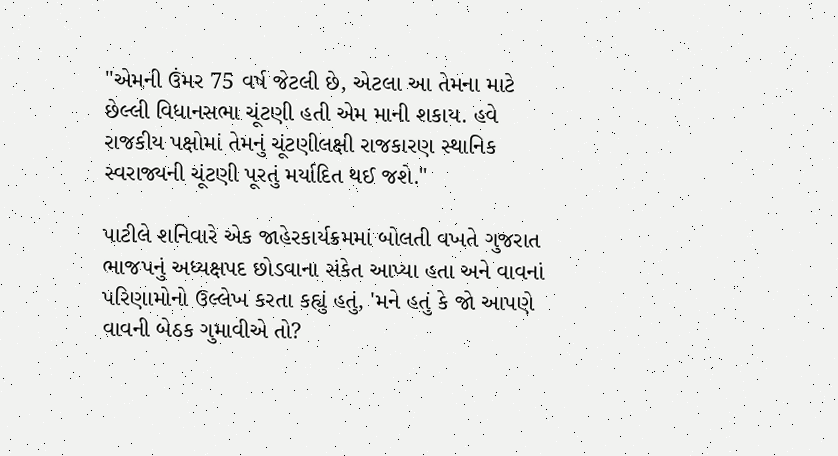"એમની ઉંમર 75 વર્ષ જેટલી છે, એટલા આ તેમના માટે છેલ્લી વિધાનસભા ચૂંટણી હતી એમ માની શકાય. હવે રાજકીય પક્ષોમાં તેમનું ચૂંટણીલક્ષી રાજકારણ સ્થાનિક સ્વરાજ્યની ચૂંટણી પૂરતું મર્યાદિત થઈ જશે."

પાટીલે શનિવારે એક જાહેરકાર્યક્રમમાં બોલતી વખતે ગુજરાત ભાજપનું અધ્યક્ષપદ છોડવાના સંકેત આપ્યા હતા અને વાવનાં પરિણામોનો ઉલ્લેખ કરતા કહ્યું હતું, 'મને હતું કે જો આપણે વાવની બેઠક ગુમાવીએ તો?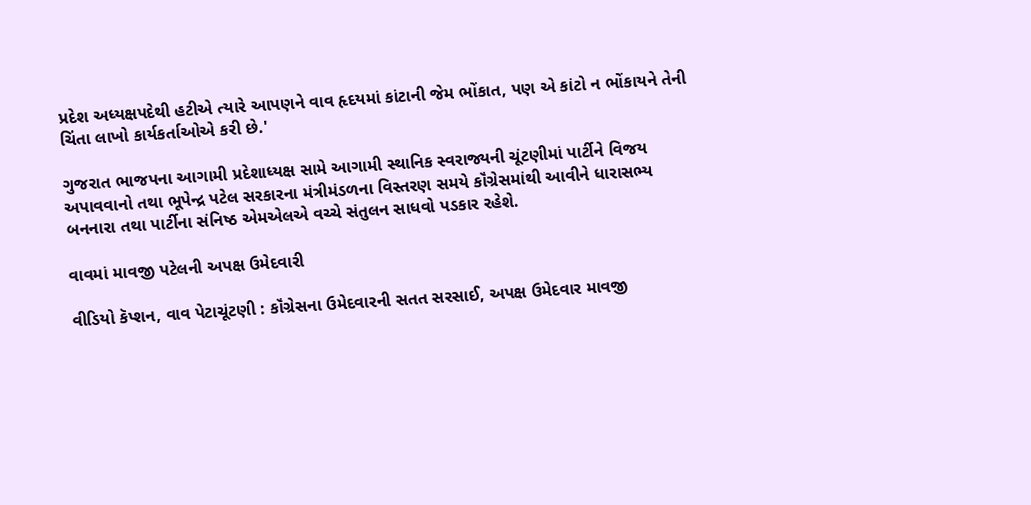પ્રદેશ અધ્યક્ષપદેથી હટીએ ત્યારે આપણને વાવ હૃદયમાં કાંટાની જેમ ભોંકાત, પણ એ કાંટો ન ભોંકાયને તેની ચિંતા લાખો કાર્યકર્તાઓએ કરી છે.'

ગુજરાત ભાજપના આગામી પ્રદેશાધ્યક્ષ સામે આગામી સ્થાનિક સ્વરાજ્યની ચૂંટણીમાં પાર્ટીને વિજય અપાવવાનો તથા ભૂપેન્દ્ર પટેલ સરકારના મંત્રીમંડળના વિસ્તરણ સમયે કૉંગ્રેસમાંથી આવીને ધારાસભ્ય બનનારા તથા પાર્ટીના સંનિષ્ઠ એમએલએ વચ્ચે સંતુલન સાધવો પડકાર રહેશે.

વાવમાં માવજી પટેલની અપક્ષ ઉમેદવારી

વીડિયો કૅપ્શન, વાવ પેટાચૂંટણી : કૉંગ્રેસના ઉમેદવારની સતત સરસાઈ, અપક્ષ ઉમેદવાર માવજી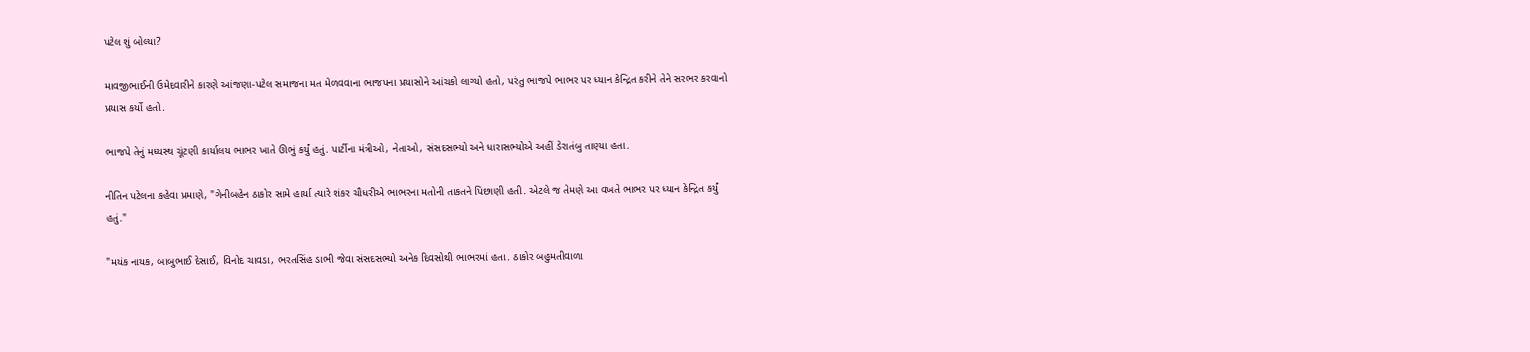પટેલ શું બોલ્યા?

માવજીભાઈની ઉમેદવારીને કારણે આંજણા-પટેલ સમાજના મત મેળવવાના ભાજપના પ્રયાસોને આંચકો લાગ્યો હતો, પરંતુ ભાજપે ભાભર પર ધ્યાન કેન્દ્રિત કરીને તેને સરભર કરવાનો પ્રયાસ કર્યો હતો.

ભાજપે તેનું મધ્યસ્થ ચૂંટણી કાર્યાલય ભાભર ખાતે ઊભું કર્યું હતું. પાર્ટીના મંત્રીઓ, નેતાઓ, સંસદસભ્યો અને ધારાસભ્યોએ અહીં ડેરાતંબુ તાણ્યા હતા.

નીતિન પટેલના કહેવા પ્રમાણે, "ગેનીબહેન ઠાકોર સામે હાર્યા ત્યારે શંકર ચૌધરીએ ભાભરના મતોની તાકતને પિછાણી હતી. એટલે જ તેમણે આ વખતે ભાભર પર ધ્યાન કેન્દ્રિત કર્યું હતું."

"મયંક નાયક, બાબુભાઈ દેસાઈ, વિનોદ ચાવડા, ભરતસિંહ ડાભી જેવા સંસદસભ્યો અનેક દિવસોથી ભાભરમાં હતા. ઠાકોર બહુમતીવાળા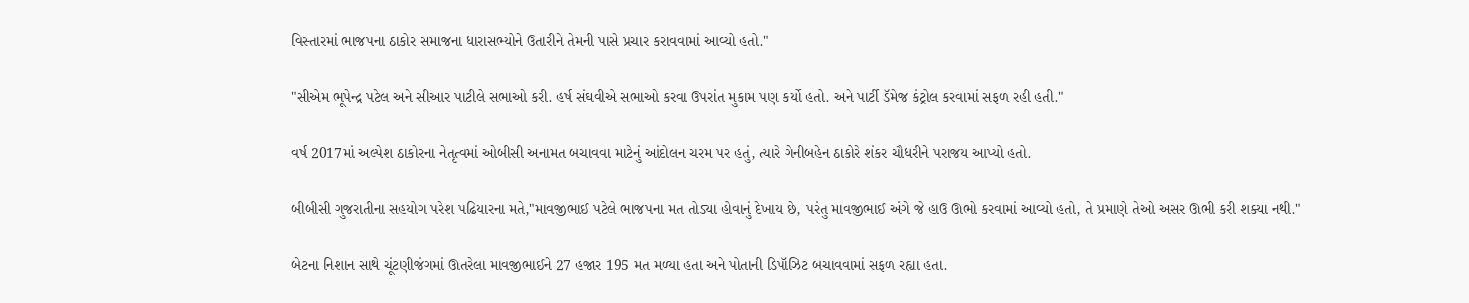વિસ્તારમાં ભાજપના ઠાકોર સમાજના ધારાસભ્યોને ઉતારીને તેમની પાસે પ્રચાર કરાવવામાં આવ્યો હતો."

"સીએમ ભૂપેન્દ્ર પટેલ અને સીઆર પાટીલે સભાઓ કરી. હર્ષ સંઘવીએ સભાઓ કરવા ઉપરાંત મુકામ પણ કર્યો હતો. અને પાર્ટી ડૅમેજ કંટ્રોલ કરવામાં સફળ રહી હતી."

વર્ષ 2017માં અલ્પેશ ઠાકોરના નેતૃત્વમાં ઓબીસી અનામત બચાવવા માટેનું આંદોલન ચરમ પર હતું, ત્યારે ગેનીબહેન ઠાકોરે શંકર ચૌધરીને પરાજય આપ્યો હતો.

બીબીસી ગુજરાતીના સહયોગ પરેશ પઢિયારના મતે,"માવજીભાઈ પટેલે ભાજપના મત તોડ્યા હોવાનું દેખાય છે, પરંતુ માવજીભાઈ અંગે જે હાઉ ઊભો કરવામાં આવ્યો હતો, તે પ્રમાણે તેઓ અસર ઊભી કરી શક્યા નથી."

બેટના નિશાન સાથે ચૂંટણીજંગમાં ઊતરેલા માવજીભાઈને 27 હજાર 195 મત મળ્યા હતા અને પોતાની ડિપૉઝિટ બચાવવામાં સફળ રહ્યા હતા.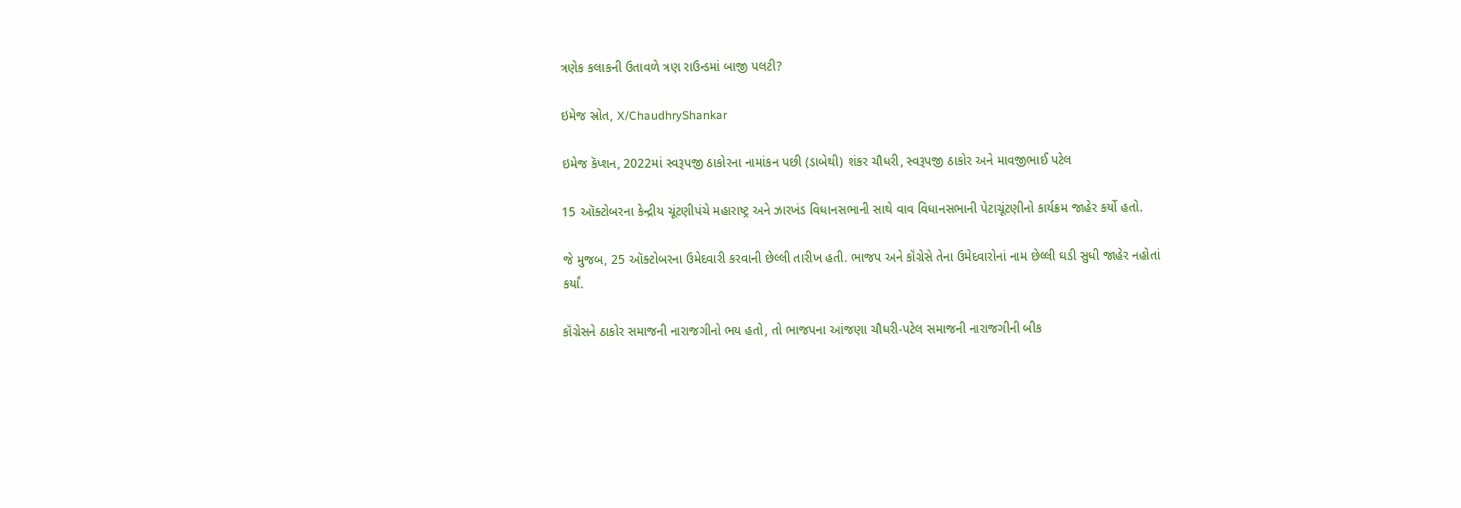ત્રણેક કલાકની ઉતાવળે ત્રણ રાઉન્ડમાં બાજી પલટી?

ઇમેજ સ્રોત, X/ChaudhryShankar

ઇમેજ કૅપ્શન, 2022માં સ્વરૂપજી ઠાકોરના નામાંકન પછી (ડાબેથી) શંકર ચૌધરી, સ્વરૂપજી ઠાકોર અને માવજીભાઈ પટેલ

15 ઑક્ટોબરના કેન્દ્રીય ચૂંટણીપંચે મહારાષ્ટ્ર અને ઝારખંડ વિધાનસભાની સાથે વાવ વિધાનસભાની પેટાચૂંટણીનો કાર્યક્રમ જાહેર કર્યો હતો.

જે મુજબ, 25 ઑક્ટોબરના ઉમેદવારી કરવાની છેલ્લી તારીખ હતી. ભાજપ અને કૉંગ્રેસે તેના ઉમેદવારોનાં નામ છેલ્લી ઘડી સુધી જાહેર નહોતાં કર્યાં.

કૉંગ્રેસને ઠાકોર સમાજની નારાજગીનો ભય હતો, તો ભાજપના આંજણા ચૌધરી-પટેલ સમાજની નારાજગીની બીક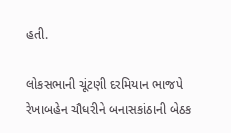હતી.

લોકસભાની ચૂંટણી દરમિયાન ભાજપે રેખાબહેન ચૌધરીને બનાસકાંઠાની બેઠક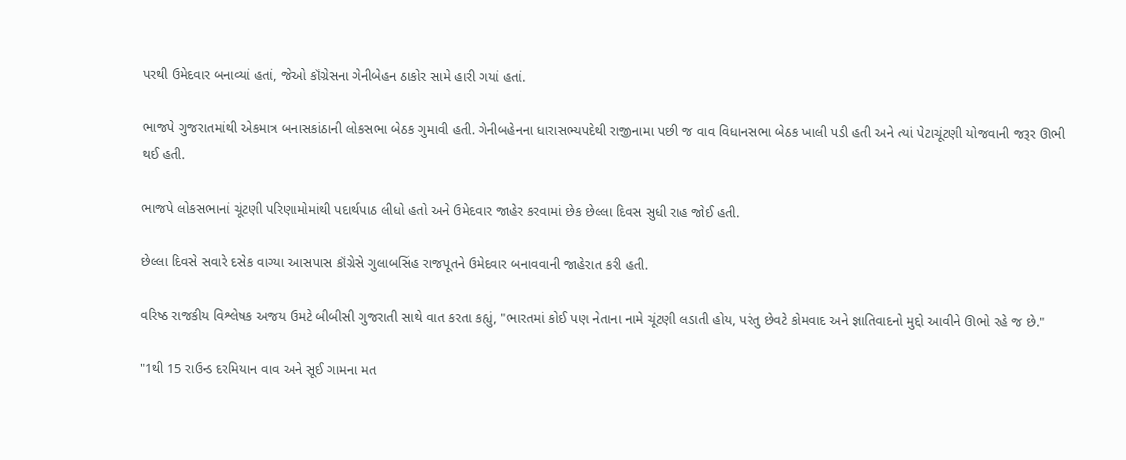પરથી ઉમેદવાર બનાવ્યાં હતાં, જેઓ કૉંગ્રેસના ગેનીબેહન ઠાકોર સામે હારી ગયાં હતાં.

ભાજપે ગુજરાતમાંથી એકમાત્ર બનાસકાંઠાની લોકસભા બેઠક ગુમાવી હતી. ગેનીબહેનના ધારાસભ્યપદેથી રાજીનામા પછી જ વાવ વિધાનસભા બેઠક ખાલી પડી હતી અને ત્યાં પેટાચૂંટણી યોજવાની જરૂર ઊભી થઈ હતી.

ભાજપે લોકસભાનાં ચૂંટણી પરિણામોમાંથી પદાર્થપાઠ લીધો હતો અને ઉમેદવાર જાહેર કરવામાં છેક છેલ્લા દિવસ સુધી રાહ જોઈ હતી.

છેલ્લા દિવસે સવારે દસેક વાગ્યા આસપાસ કૉંગ્રેસે ગુલાબસિંહ રાજપૂતને ઉમેદવાર બનાવવાની જાહેરાત કરી હતી.

વરિષ્ઠ રાજકીય વિશ્લેષક અજય ઉમટે બીબીસી ગુજરાતી સાથે વાત કરતા કહ્યું, "ભારતમાં કોઈ પણ નેતાના નામે ચૂંટણી લડાતી હોય, પરંતુ છેવટે કોમવાદ અને જ્ઞાતિવાદનો મુદ્દો આવીને ઊભો રહે જ છે."

"1થી 15 રાઉન્ડ દરમિયાન વાવ અને સૂઈ ગામના મત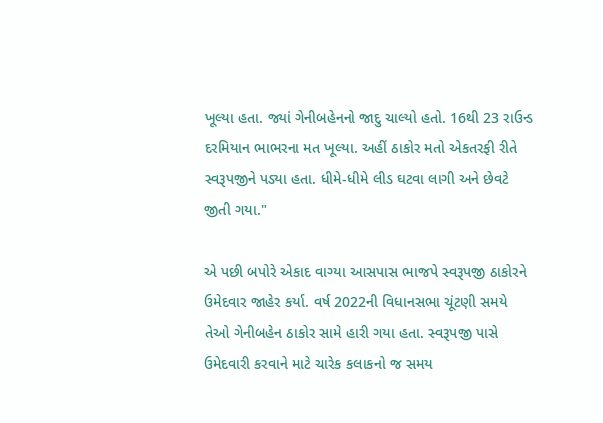ખૂલ્યા હતા. જ્યાં ગેનીબહેનનો જાદુ ચાલ્યો હતો. 16થી 23 રાઉન્ડ દરમિયાન ભાભરના મત ખૂલ્યા. અહીં ઠાકોર મતો એકતરફી રીતે સ્વરૂપજીને પડ્યા હતા. ધીમે-ધીમે લીડ ઘટવા લાગી અને છેવટે જીતી ગયા."

એ પછી બપોરે એકાદ વાગ્યા આસપાસ ભાજપે સ્વરૂપજી ઠાકોરને ઉમેદવાર જાહેર કર્યા. વર્ષ 2022ની વિધાનસભા ચૂંટણી સમયે તેઓ ગેનીબહેન ઠાકોર સામે હારી ગયા હતા. સ્વરૂપજી પાસે ઉમેદવારી કરવાને માટે ચારેક કલાકનો જ સમય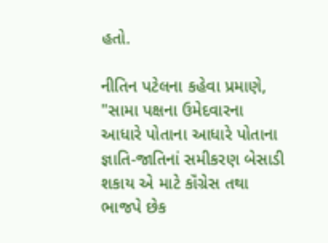હતો.

નીતિન પટેલના કહેવા પ્રમાણે, "સામા પક્ષના ઉમેદવારના આધારે પોતાના આધારે પોતાના જ્ઞાતિ-જાતિનાં સમીકરણ બેસાડી શકાય એ માટે કૉંગ્રેસ તથા ભાજપે છેક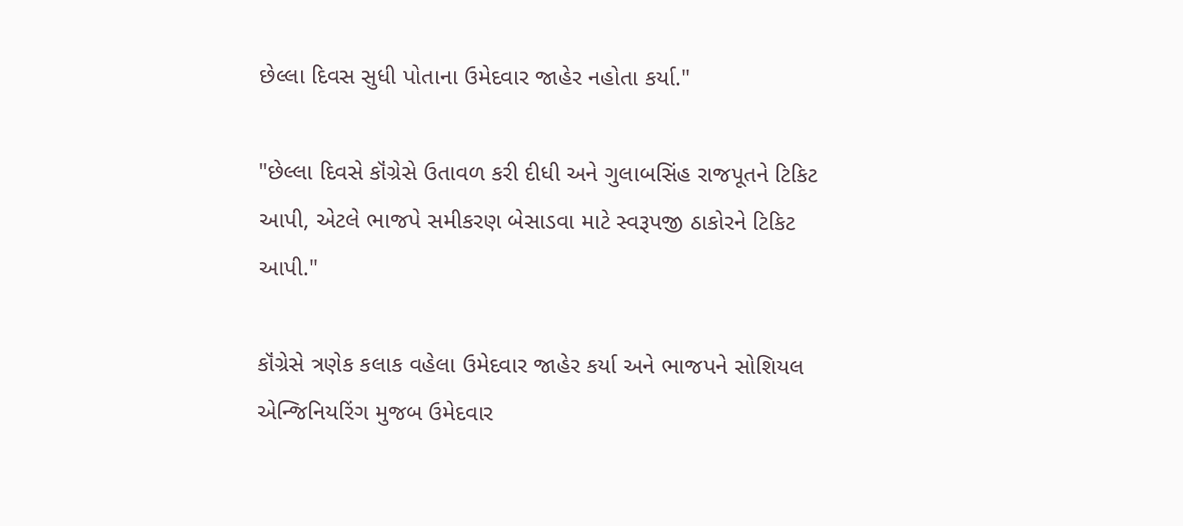છેલ્લા દિવસ સુધી પોતાના ઉમેદવાર જાહેર નહોતા કર્યા."

"છેલ્લા દિવસે કૉંગ્રેસે ઉતાવળ કરી દીધી અને ગુલાબસિંહ રાજપૂતને ટિકિટ આપી, એટલે ભાજપે સમીકરણ બેસાડવા માટે સ્વરૂપજી ઠાકોરને ટિકિટ આપી."

કૉંગ્રેસે ત્રણેક કલાક વહેલા ઉમેદવાર જાહેર કર્યા અને ભાજપને સોશિયલ એન્જિનિયરિંગ મુજબ ઉમેદવાર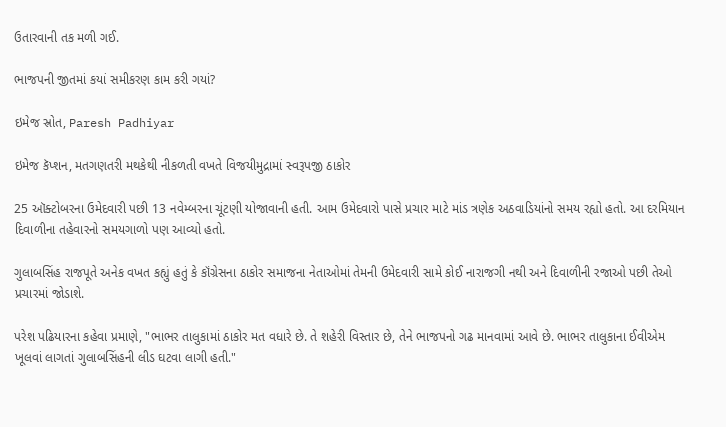ઉતારવાની તક મળી ગઈ.

ભાજપની જીતમાં કયાં સમીકરણ કામ કરી ગયાં?

ઇમેજ સ્રોત, Paresh Padhiyar

ઇમેજ કૅપ્શન, મતગણતરી મથકેથી નીકળતી વખતે વિજયીમુદ્રામાં સ્વરૂપજી ઠાકોર

25 ઑક્ટોબરના ઉમેદવારી પછી 13 નવેમ્બરના ચૂંટણી યોજાવાની હતી. આમ ઉમેદવારો પાસે પ્રચાર માટે માંડ ત્રણેક અઠવાડિયાંનો સમય રહ્યો હતો. આ દરમિયાન દિવાળીના તહેવારનો સમયગાળો પણ આવ્યો હતો.

ગુલાબસિંહ રાજપૂતે અનેક વખત કહ્યું હતું કે કૉંગ્રેસના ઠાકોર સમાજના નેતાઓમાં તેમની ઉમેદવારી સામે કોઈ નારાજગી નથી અને દિવાળીની રજાઓ પછી તેઓ પ્રચારમાં જોડાશે.

પરેશ પઢિયારના કહેવા પ્રમાણે, "ભાભર તાલુકામાં ઠાકોર મત વધારે છે. તે શહેરી વિસ્તાર છે, તેને ભાજપનો ગઢ માનવામાં આવે છે. ભાભર તાલુકાના ઈવીએમ ખૂલવાં લાગતાં ગુલાબસિંહની લીડ ઘટવા લાગી હતી."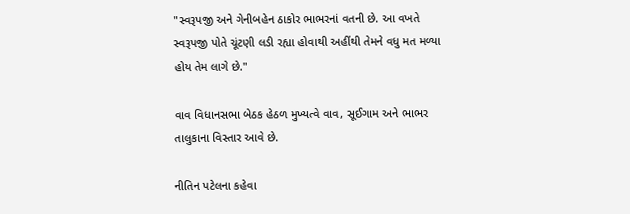"સ્વરૂપજી અને ગેનીબહેન ઠાકોર ભાભરનાં વતની છે. આ વખતે સ્વરૂપજી પોતે ચૂંટણી લડી રહ્યા હોવાથી અહીંથી તેમને વધુ મત મળ્યા હોય તેમ લાગે છે."

વાવ વિધાનસભા બેઠક હેઠળ મુખ્યત્વે વાવ, સૂઈગામ અને ભાભર તાલુકાના વિસ્તાર આવે છે.

નીતિન પટેલના કહેવા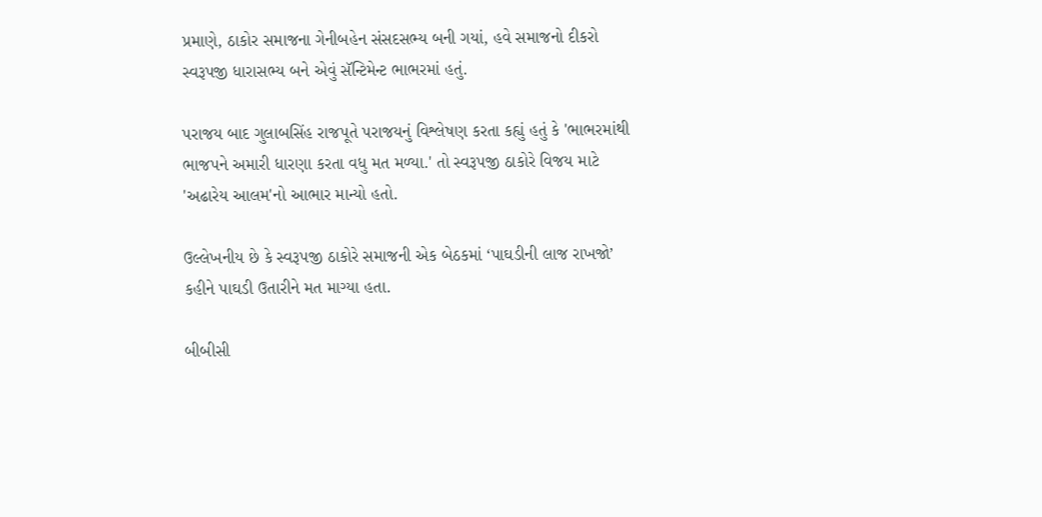પ્રમાણે, ઠાકોર સમાજના ગેનીબહેન સંસદસભ્ય બની ગયાં, હવે સમાજનો દીકરો સ્વરૂપજી ધારાસભ્ય બને એવું સૅન્ટિમેન્ટ ભાભરમાં હતું.

પરાજય બાદ ગુલાબસિંહ રાજપૂતે પરાજયનું વિશ્લેષણ કરતા કહ્યું હતું કે 'ભાભરમાંથી ભાજપને અમારી ધારણા કરતા વધુ મત મળ્યા.' તો સ્વરૂપજી ઠાકોરે વિજય માટે 'અઢારેય આલમ'નો આભાર માન્યો હતો.

ઉલ્લેખનીય છે કે સ્વરૂપજી ઠાકોરે સમાજની એક બેઠકમાં ‘પાઘડીની લાજ રાખજો’ કહીને પાઘડી ઉતારીને મત માગ્યા હતા.

બીબીસી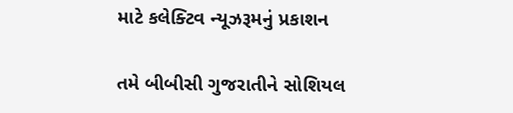માટે કલેક્ટિવ ન્યૂઝરૂમનું પ્રકાશન

તમે બીબીસી ગુજરાતીને સોશિયલ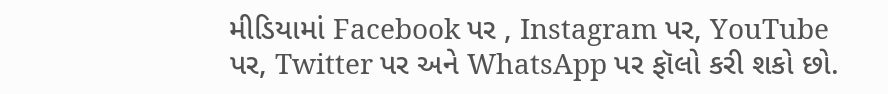મીડિયામાં Facebook પર , Instagram પર, YouTube પર, Twitter પર અને WhatsApp પર ફૉલો કરી શકો છો.